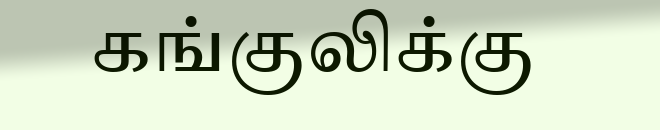கங்குலிக்கு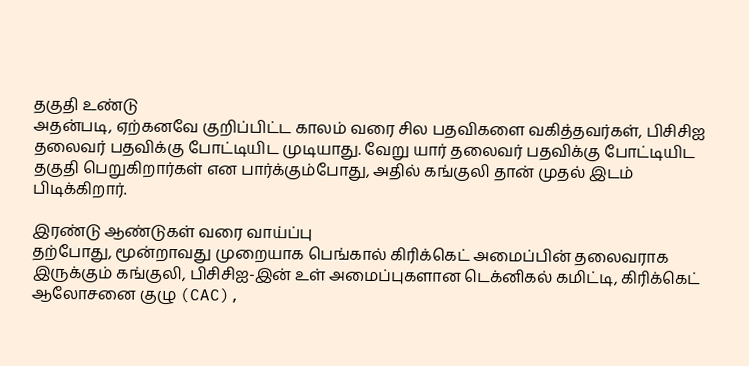தகுதி உண்டு
அதன்படி, ஏற்கனவே குறிப்பிட்ட காலம் வரை சில பதவிகளை வகித்தவர்கள், பிசிசிஐ தலைவர் பதவிக்கு போட்டியிட முடியாது. வேறு யார் தலைவர் பதவிக்கு போட்டியிட தகுதி பெறுகிறார்கள் என பார்க்கும்போது, அதில் கங்குலி தான் முதல் இடம் பிடிக்கிறார்.

இரண்டு ஆண்டுகள் வரை வாய்ப்பு
தற்போது, மூன்றாவது முறையாக பெங்கால் கிரிக்கெட் அமைப்பின் தலைவராக இருக்கும் கங்குலி, பிசிசிஐ-இன் உள் அமைப்புகளான டெக்னிகல் கமிட்டி, கிரிக்கெட் ஆலோசனை குழு (CAC),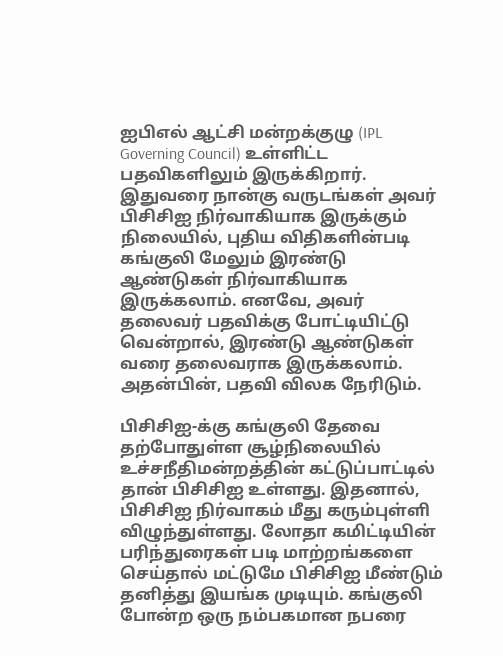ஐபிஎல் ஆட்சி மன்றக்குழு (IPL Governing Council) உள்ளிட்ட பதவிகளிலும் இருக்கிறார். இதுவரை நான்கு வருடங்கள் அவர் பிசிசிஐ நிர்வாகியாக இருக்கும் நிலையில், புதிய விதிகளின்படி கங்குலி மேலும் இரண்டு ஆண்டுகள் நிர்வாகியாக இருக்கலாம். எனவே, அவர் தலைவர் பதவிக்கு போட்டியிட்டு வென்றால், இரண்டு ஆண்டுகள் வரை தலைவராக இருக்கலாம். அதன்பின், பதவி விலக நேரிடும்.

பிசிசிஐ-க்கு கங்குலி தேவை
தற்போதுள்ள சூழ்நிலையில் உச்சநீதிமன்றத்தின் கட்டுப்பாட்டில் தான் பிசிசிஐ உள்ளது. இதனால், பிசிசிஐ நிர்வாகம் மீது கரும்புள்ளி விழுந்துள்ளது. லோதா கமிட்டியின் பரிந்துரைகள் படி மாற்றங்களை செய்தால் மட்டுமே பிசிசிஐ மீண்டும் தனித்து இயங்க முடியும். கங்குலி போன்ற ஒரு நம்பகமான நபரை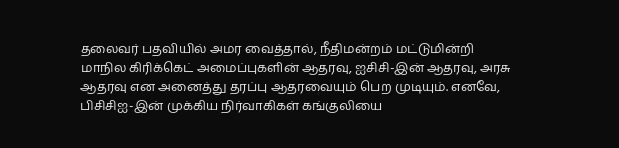தலைவர் பதவியில் அமர வைத்தால், நீதிமன்றம் மட்டுமின்றி மாநில கிரிக்கெட் அமைப்புகளின் ஆதரவு, ஐசிசி-இன் ஆதரவு, அரசு ஆதரவு என அனைத்து தரப்பு ஆதரவையும் பெற முடியும். எனவே, பிசிசிஐ-இன் முக்கிய நிர்வாகிகள் கங்குலியை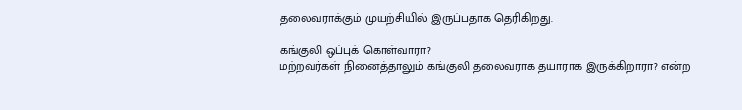தலைவராக்கும் முயற்சியில் இருப்பதாக தெரிகிறது.

கங்குலி ஒப்புக் கொள்வாரா?
மற்றவர்கள் நினைத்தாலும் கங்குலி தலைவராக தயாராக இருக்கிறாரா? என்ற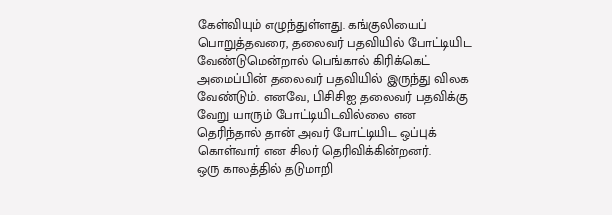கேள்வியும் எழுந்துள்ளது. கங்குலியைப் பொறுத்தவரை, தலைவர் பதவியில் போட்டியிட வேண்டுமென்றால் பெங்கால் கிரிக்கெட் அமைப்பின் தலைவர் பதவியில் இருந்து விலக வேண்டும். எனவே, பிசிசிஐ தலைவர் பதவிக்கு வேறு யாரும் போட்டியிடவில்லை என தெரிந்தால் தான் அவர் போட்டியிட ஒப்புக் கொள்வார் என சிலர் தெரிவிக்கின்றனர்.
ஒரு காலத்தில் தடுமாறி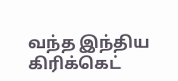வந்த இந்திய கிரிக்கெட்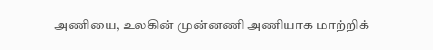அணியை, உலகின் முன்னணி அணியாக மாற்றிக்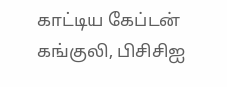காட்டிய கேப்டன் கங்குலி, பிசிசிஐ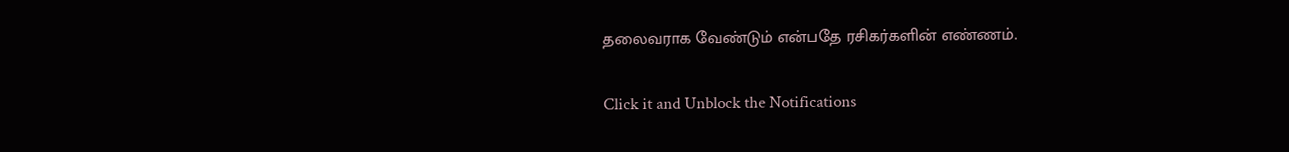தலைவராக வேண்டும் என்பதே ரசிகர்களின் எண்ணம்.


Click it and Unblock the Notifications